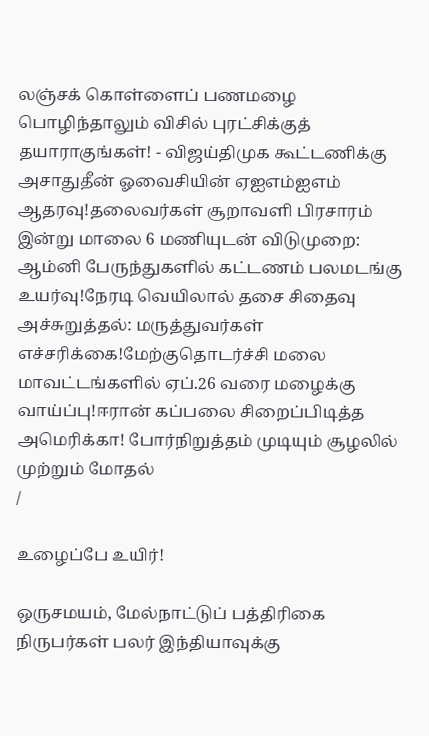லஞ்சக் கொள்ளைப் பணமழை பொழிந்தாலும் விசில் புரட்சிக்குத் தயாராகுங்கள்! - விஜய்திமுக கூட்டணிக்கு அசாதுதீன் ஓவைசியின் ஏஐஎம்ஐஎம் ஆதரவு!தலைவர்கள் சூறாவளி பிரசாரம் இன்று மாலை 6 மணியுடன் விடுமுறை: ஆம்னி பேருந்துகளில் கட்டணம் பலமடங்கு உயர்வு!நேரடி வெயிலால் தசை சிதைவு அச்சுறுத்தல்: மருத்துவர்கள் எச்சரிக்கை!மேற்குதொடர்ச்சி மலை மாவட்டங்களில் ஏப்.26 வரை மழைக்கு வாய்ப்பு!ஈரான் கப்பலை சிறைப்பிடித்த அமெரிக்கா! போர்நிறுத்தம் முடியும் சூழலில் முற்றும் மோதல்
/

உழைப்பே உயிர்!

ஒருசமயம், மேல்நாட்டுப் பத்திரிகை நிருபர்கள் பலர் இந்தியாவுக்கு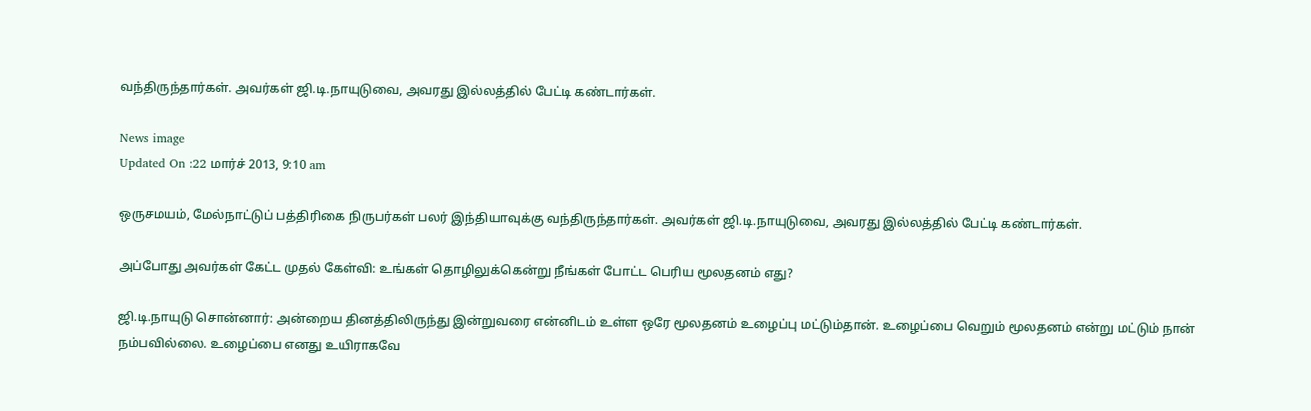வந்திருந்தார்கள். அவர்கள் ஜி.டி.நாயுடுவை, அவரது இல்லத்தில் பேட்டி கண்டார்கள்.

News image
Updated On :22 மார்ச் 2013, 9:10 am

ஒருசமயம், மேல்நாட்டுப் பத்திரிகை நிருபர்கள் பலர் இந்தியாவுக்கு வந்திருந்தார்கள். அவர்கள் ஜி.டி.நாயுடுவை, அவரது இல்லத்தில் பேட்டி கண்டார்கள்.

அப்போது அவர்கள் கேட்ட முதல் கேள்வி: உங்கள் தொழிலுக்கென்று நீங்கள் போட்ட பெரிய மூலதனம் எது?

ஜி.டி.நாயுடு சொன்னார்: அன்றைய தினத்திலிருந்து இன்றுவரை என்னிடம் உள்ள ஒரே மூலதனம் உழைப்பு மட்டும்தான். உழைப்பை வெறும் மூலதனம் என்று மட்டும் நான் நம்பவில்லை. உழைப்பை எனது உயிராகவே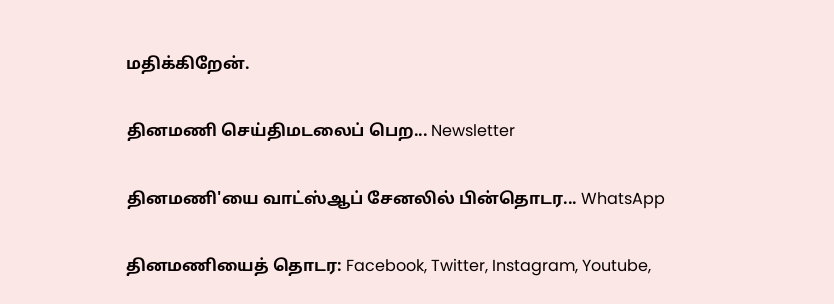மதிக்கிறேன்.

தினமணி செய்திமடலைப் பெற... Newsletter

தினமணி'யை வாட்ஸ்ஆப் சேனலில் பின்தொடர... WhatsApp

தினமணியைத் தொடர: Facebook, Twitter, Instagram, Youtube,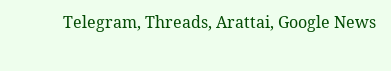Telegram, Threads, Arattai, Google News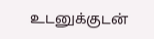உடனுக்குடன்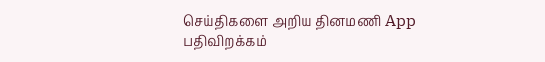செய்திகளை அறிய தினமணி App பதிவிறக்கம்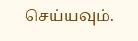செய்யவும்.